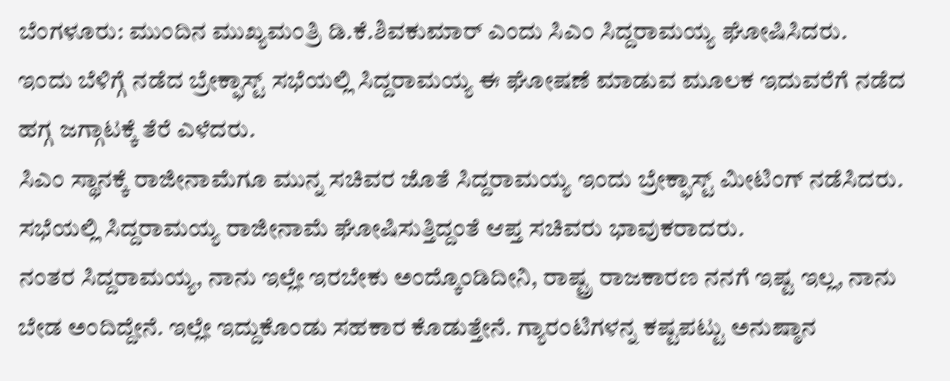ಬೆಂಗಳೂರು: ಮುಂದಿನ ಮುಖ್ಯಮಂತ್ರಿ ಡಿ.ಕೆ.ಶಿವಕುಮಾರ್ ಎಂದು ಸಿಎಂ ಸಿದ್ದರಾಮಯ್ಯ ಘೋಷಿಸಿದರು.
ಇಂದು ಬೆಳಿಗ್ಗೆ ನಡೆದ ಬ್ರೇಕ್ಫಾಸ್ಟ್ ಸಭೆಯಲ್ಲಿ ಸಿದ್ದರಾಮಯ್ಯ ಈ ಘೋಷಣೆ ಮಾಡುವ ಮೂಲಕ ಇದುವರೆಗೆ ನಡೆದ ಹಗ್ಗ ಜಗ್ಗಾಟಕ್ಕೆ ತೆರೆ ಎಳೆದರು.
ಸಿಎಂ ಸ್ಥಾನಕ್ಕೆ ರಾಜೀನಾಮೆಗೂ ಮುನ್ನ ಸಚಿವರ ಜೊತೆ ಸಿದ್ದರಾಮಯ್ಯ ಇಂದು ಬ್ರೇಕ್ಫಾಸ್ಟ್ ಮೀಟಿಂಗ್ ನಡೆಸಿದರು.
ಸಭೆಯಲ್ಲಿ ಸಿದ್ದರಾಮಯ್ಯ ರಾಜೀನಾಮೆ ಘೋಷಿಸುತ್ತಿದ್ದಂತೆ ಆಪ್ತ ಸಚಿವರು ಭಾವುಕರಾದರು.
ನಂತರ ಸಿದ್ದರಾಮಯ್ಯ, ನಾನು ಇಲ್ಲೇ ಇರಬೇಕು ಅಂದ್ಕೊಂಡಿದೀನಿ, ರಾಷ್ಟ್ರ ರಾಜಕಾರಣ ನನಗೆ ಇಷ್ಟ ಇಲ್ಲ, ನಾನು ಬೇಡ ಅಂದಿದ್ದೇನೆ. ಇಲ್ಲೇ ಇದ್ದುಕೊಂಡು ಸಹಕಾರ ಕೊಡುತ್ತೇನೆ. ಗ್ಯಾರಂಟಿಗಳನ್ನ ಕಷ್ಟಪಟ್ಟು ಅನುಷ್ಠಾನ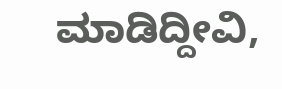ಮಾಡಿದ್ದೀವಿ,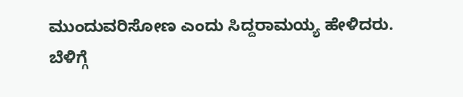ಮುಂದುವರಿಸೋಣ ಎಂದು ಸಿದ್ದರಾಮಯ್ಯ ಹೇಳಿದರು.
ಬೆಳಿಗ್ಗೆ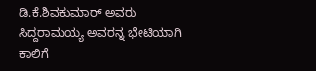ಡಿ.ಕೆ.ಶಿವಕುಮಾರ್ ಅವರು ಸಿದ್ದರಾಮಯ್ಯ ಅವರನ್ನ ಭೇಟಿಯಾಗಿ ಕಾಲಿಗೆ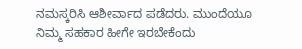ನಮಸ್ಕರಿಸಿ ಆಶೀರ್ವಾದ ಪಡೆದರು. ಮುಂದೆಯೂ ನಿಮ್ಮ ಸಹಕಾರ ಹೀಗೇ ಇರಬೇಕೆಂದು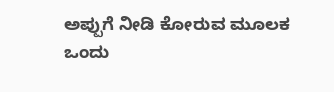ಅಪ್ಪುಗೆ ನೀಡಿ ಕೋರುವ ಮೂಲಕ ಒಂದು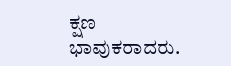ಕ್ಷಣ ಭಾವುಕರಾದರು.